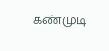கண்முடி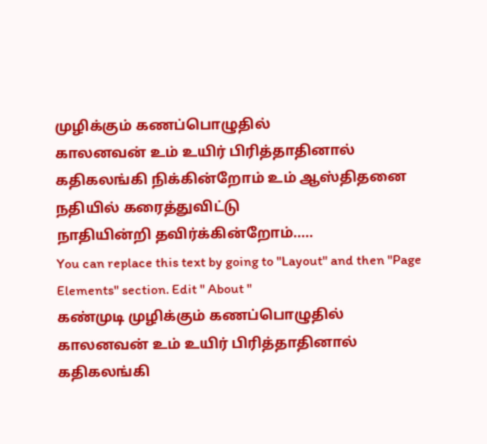முழிக்கும் கணப்பொழுதில்
காலனவன் உம் உயிர் பிரித்தாதினால்
கதிகலங்கி நிக்கின்றோம் உம் ஆஸ்திதனை
நதியில் கரைத்துவிட்டு
நாதியின்றி தவிர்க்கின்றோம்.....
You can replace this text by going to "Layout" and then "Page Elements" section. Edit " About "
கண்முடி முழிக்கும் கணப்பொழுதில்
காலனவன் உம் உயிர் பிரித்தாதினால்
கதிகலங்கி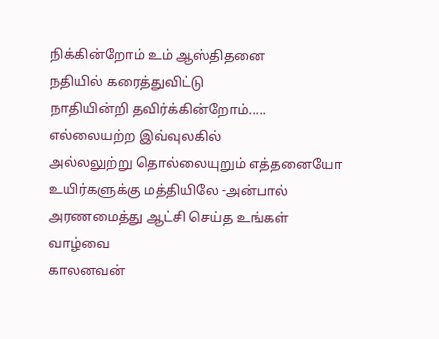நிக்கின்றோம் உம் ஆஸ்திதனை
நதியில் கரைத்துவிட்டு
நாதியின்றி தவிர்க்கின்றோம்.....
எல்லையற்ற இவ்வுலகில்
அல்லலுற்று தொல்லையுறும் எத்தனையோ
உயிர்களுக்கு மத்தியிலே -அன்பால்
அரணமைத்து ஆட்சி செய்த உங்கள் வாழ்வை
காலனவன்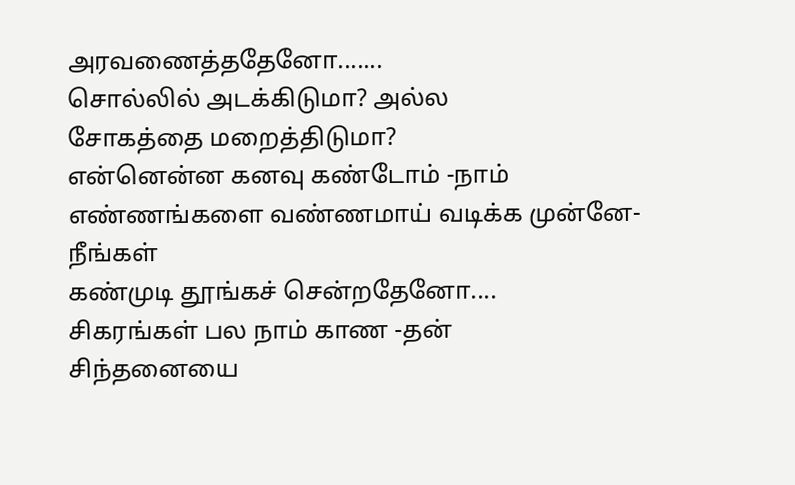அரவணைத்ததேனோ.......
சொல்லில் அடக்கிடுமா? அல்ல
சோகத்தை மறைத்திடுமா?
என்னென்ன கனவு கண்டோம் -நாம்
எண்ணங்களை வண்ணமாய் வடிக்க முன்னே- நீங்கள்
கண்முடி தூங்கச் சென்றதேனோ....
சிகரங்கள் பல நாம் காண -தன்
சிந்தனையை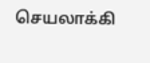செயலாக்கி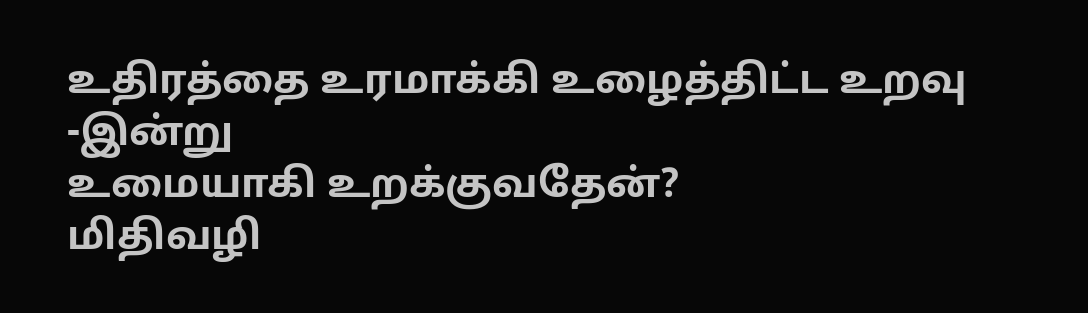உதிரத்தை உரமாக்கி உழைத்திட்ட உறவு -இன்று
உமையாகி உறக்குவதேன்?
மிதிவழி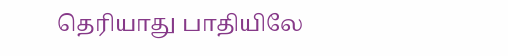தெரியாது பாதியிலே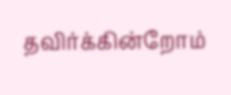தவிர்க்கின்றோம்